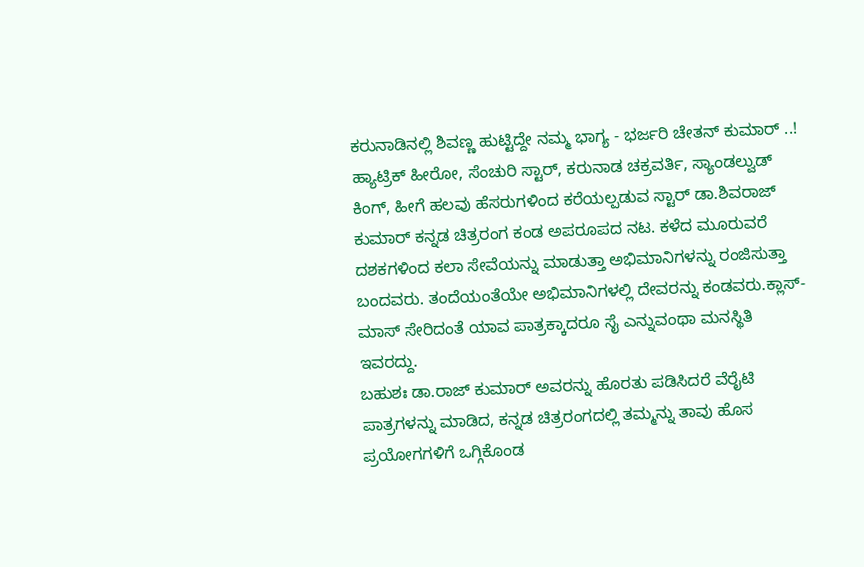ಕರುನಾಡಿನಲ್ಲಿ ಶಿವಣ್ಣ ಹುಟ್ಟಿದ್ದೇ ನಮ್ಮ ಭಾಗ್ಯ - ಭರ್ಜರಿ ಚೇತನ್ ಕುಮಾರ್ ..!
ಹ್ಯಾಟ್ರಿಕ್ ಹೀರೋ, ಸೆಂಚುರಿ ಸ್ಟಾರ್, ಕರುನಾಡ ಚಕ್ರವರ್ತಿ, ಸ್ಯಾಂಡಲ್ವುಡ್ ಕಿಂಗ್, ಹೀಗೆ ಹಲವು ಹೆಸರುಗಳಿಂದ ಕರೆಯಲ್ಪಡುವ ಸ್ಟಾರ್ ಡಾ.ಶಿವರಾಜ್ ಕುಮಾರ್ ಕನ್ನಡ ಚಿತ್ರರಂಗ ಕಂಡ ಅಪರೂಪದ ನಟ. ಕಳೆದ ಮೂರುವರೆ ದಶಕಗಳಿಂದ ಕಲಾ ಸೇವೆಯನ್ನು ಮಾಡುತ್ತಾ ಅಭಿಮಾನಿಗಳನ್ನು ರಂಜಿಸುತ್ತಾ ಬಂದವರು. ತಂದೆಯಂತೆಯೇ ಅಭಿಮಾನಿಗಳಲ್ಲಿ ದೇವರನ್ನು ಕಂಡವರು.ಕ್ಲಾಸ್- ಮಾಸ್ ಸೇರಿದಂತೆ ಯಾವ ಪಾತ್ರಕ್ಕಾದರೂ ಸೈ ಎನ್ನುವಂಥಾ ಮನಸ್ಥಿತಿ ಇವರದ್ದು.
ಬಹುಶಃ ಡಾ.ರಾಜ್ ಕುಮಾರ್ ಅವರನ್ನು ಹೊರತು ಪಡಿಸಿದರೆ ವೆರೈಟಿ ಪಾತ್ರಗಳನ್ನು ಮಾಡಿದ, ಕನ್ನಡ ಚಿತ್ರರಂಗದಲ್ಲಿ ತಮ್ಮನ್ನು ತಾವು ಹೊಸ ಪ್ರಯೋಗಗಳಿಗೆ ಒಗ್ಗಿಕೊಂಡ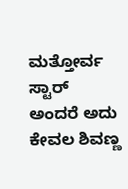ಮತ್ತೋರ್ವ ಸ್ಟಾರ್ ಅಂದರೆ ಅದು ಕೇವಲ ಶಿವಣ್ಣ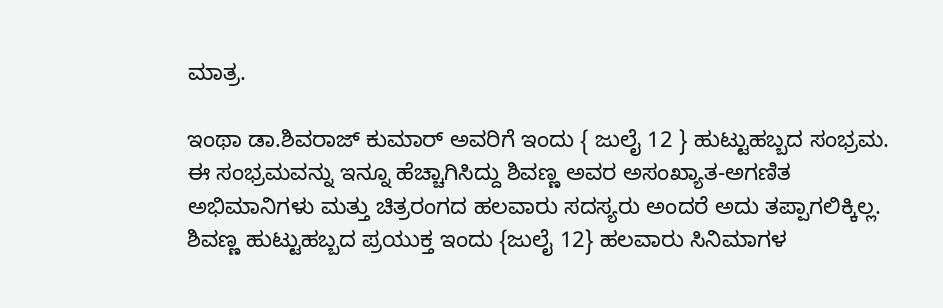ಮಾತ್ರ.

ಇಂಥಾ ಡಾ.ಶಿವರಾಜ್ ಕುಮಾರ್ ಅವರಿಗೆ ಇಂದು { ಜುಲೈ 12 } ಹುಟ್ಟುಹಬ್ಬದ ಸಂಭ್ರಮ. ಈ ಸಂಭ್ರಮವನ್ನು ಇನ್ನೂ ಹೆಚ್ಚಾಗಿಸಿದ್ದು ಶಿವಣ್ಣ ಅವರ ಅಸಂಖ್ಯಾತ-ಅಗಣಿತ ಅಭಿಮಾನಿಗಳು ಮತ್ತು ಚಿತ್ರರಂಗದ ಹಲವಾರು ಸದಸ್ಯರು ಅಂದರೆ ಅದು ತಪ್ಪಾಗಲಿಕ್ಕಿಲ್ಲ.
ಶಿವಣ್ಣ ಹುಟ್ಟುಹಬ್ಬದ ಪ್ರಯುಕ್ತ ಇಂದು {ಜುಲೈ 12} ಹಲವಾರು ಸಿನಿಮಾಗಳ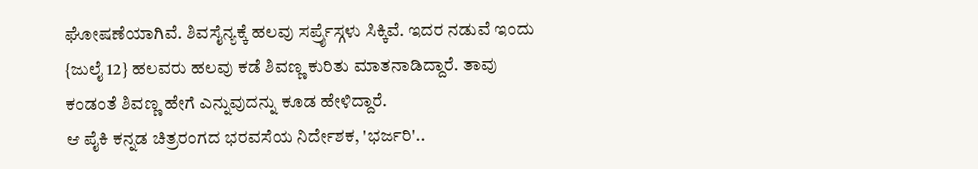ಘೋಷಣೆಯಾಗಿವೆ. ಶಿವಸೈನ್ಯಕ್ಕೆ ಹಲವು ಸರ್ಪ್ರೈಸ್ಗಳು ಸಿಕ್ಕಿವೆ. ಇದರ ನಡುವೆ ಇಂದು {ಜುಲೈ 12} ಹಲವರು ಹಲವು ಕಡೆ ಶಿವಣ್ಣ ಕುರಿತು ಮಾತನಾಡಿದ್ದಾರೆ. ತಾವು ಕಂಡಂತೆ ಶಿವಣ್ಣ ಹೇಗೆ ಎನ್ನುವುದನ್ನು ಕೂಡ ಹೇಳಿದ್ದಾರೆ.
ಆ ಪೈಕಿ ಕನ್ನಡ ಚಿತ್ರರಂಗದ ಭರವಸೆಯ ನಿರ್ದೇಶಕ, 'ಭರ್ಜರಿ'..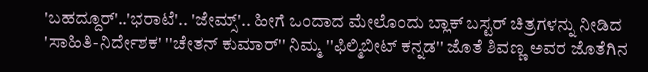'ಬಹದ್ದೂರ್'..'ಭರಾಟೆ'.. 'ಜೇಮ್ಸ್'.. ಹೀಗೆ ಒಂದಾದ ಮೇಲೊಂದು ಬ್ಲಾಕ್ ಬಸ್ಟರ್ ಚಿತ್ರಗಳನ್ನು ನೀಡಿದ 'ಸಾಹಿತಿ-ನಿರ್ದೇಶಕ' ''ಚೇತನ್ ಕುಮಾರ್'' ನಿಮ್ಮ ''ಫಿಲ್ಮಿಬೀಟ್ ಕನ್ನಡ'' ಜೊತೆ ಶಿವಣ್ಣ ಅವರ ಜೊತೆಗಿನ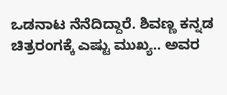ಒಡನಾಟ ನೆನೆದಿದ್ದಾರೆ. ಶಿವಣ್ಣ ಕನ್ನಡ ಚಿತ್ರರಂಗಕ್ಕೆ ಎಷ್ಟು ಮುಖ್ಯ.. ಅವರ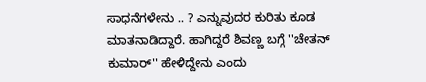ಸಾಧನೆಗಳೇನು .. ? ಎನ್ನುವುದರ ಕುರಿತು ಕೂಡ ಮಾತನಾಡಿದ್ದಾರೆ. ಹಾಗಿದ್ದರೆ ಶಿವಣ್ಣ ಬಗ್ಗೆ ''ಚೇತನ್ ಕುಮಾರ್'' ಹೇಳಿದ್ದೇನು ಎಂದು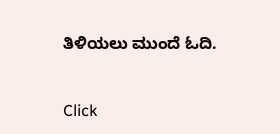ತಿಳಿಯಲು ಮುಂದೆ ಓದಿ.


Click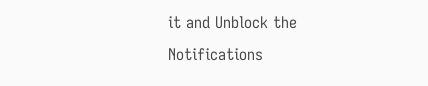it and Unblock the Notifications